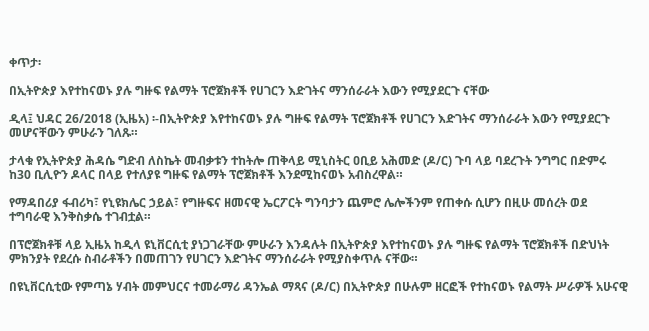ቀጥታ፡

በኢትዮጵያ እየተከናወኑ ያሉ ግዙፍ የልማት ፕሮጀክቶች የሀገርን እድገትና ማንሰራራት እውን የሚያደርጉ ናቸው

ዲላ፤ ህዳር 26/2018 (ኢዜአ) ፡-በኢትዮጵያ እየተከናወኑ ያሉ ግዙፍ የልማት ፕሮጀክቶች የሀገርን እድገትና ማንሰራራት እውን የሚያደርጉ መሆናቸውን ምሁራን ገለጹ።

ታላቁ የኢትዮጵያ ሕዳሴ ግድብ ለስኬት መብቃቱን ተከትሎ ጠቅላይ ሚኒስትር ዐቢይ አሕመድ (ዶ/ር) ጉባ ላይ ባደረጉት ንግግር በድምሩ ከ30 ቢሊዮን ዶላር በላይ የተለያዩ ግዙፍ የልማት ፕሮጀክቶች እንደሚከናወኑ አብስረዋል።

የማዳበሪያ ፋብሪካ፣ የኒዩክሌር ኃይል፣ የግዙፍና ዘመናዊ ኤርፖርት ግንባታን ጨምሮ ሌሎችንም የጠቀሱ ሲሆን በዚሁ መሰረት ወደ ተግባራዊ እንቅስቃሴ ተገብቷል።

በፕሮጀክቶቹ ላይ ኢዜአ ከዲላ ዩኒቨርሲቲ ያነጋገራቸው ምሁራን እንዳሉት በኢትዮጵያ እየተከናወኑ ያሉ ግዙፍ የልማት ፕሮጀክቶች በድህነት ምክንያት የደረሱ ስብራቶችን በመጠገን የሀገርን እድገትና ማንሰራራት የሚያስቀጥሉ ናቸው።

በዩኒቨርሲቲው የምጣኔ ሃብት መምህርና ተመራማሪ ዳንኤል ማጻና (ዶ/ር) በኢትዮጵያ በሁሉም ዘርፎች የተከናወኑ የልማት ሥራዎች አሁናዊ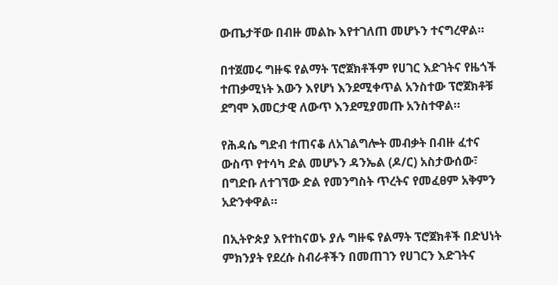ውጤታቸው በብዙ መልኩ እየተገለጠ መሆኑን ተናግረዋል።

በተጀመሩ ግዙፍ የልማት ፕሮጀክቶችም የሀገር እድገትና የዜጎች ተጠቃሚነት እውን እየሆነ እንደሚቀጥል አንስተው ፕሮጀክቶቹ ደግሞ እመርታዊ ለውጥ እንደሚያመጡ አንስተዋል።

የሕዳሴ ግድብ ተጠናቆ ለአገልግሎት መብቃት በብዙ ፈተና ውስጥ የተሳካ ድል መሆኑን ዳንኤል (ዶ/ር) አስታውሰው፣ በግድቡ ለተገኘው ድል የመንግስት ጥረትና የመፈፀም አቅምን አድንቀዋል።

በኢትዮጵያ እየተከናወኑ ያሉ ግዙፍ የልማት ፕሮጀክቶች በድህነት ምክንያት የደረሱ ስብራቶችን በመጠገን የሀገርን እድገትና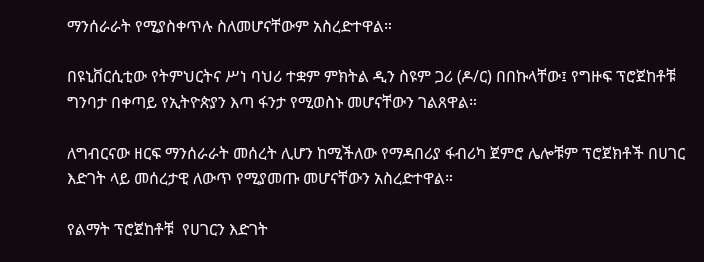ማንሰራራት የሚያስቀጥሉ ስለመሆናቸውም አስረድተዋል።

በዩኒቨርሲቲው የትምህርትና ሥነ ባህሪ ተቋም ምክትል ዲን ስዩም ጋሪ (ዶ/ር) በበኩላቸው፤ የግዙፍ ፕሮጀከቶቹ ግንባታ በቀጣይ የኢትዮጵያን እጣ ፋንታ የሚወስኑ መሆናቸውን ገልጸዋል።

ለግብርናው ዘርፍ ማንሰራራት መሰረት ሊሆን ከሚችለው የማዳበሪያ ፋብሪካ ጀምሮ ሌሎቹም ፕሮጀክቶች በሀገር እድገት ላይ መሰረታዊ ለውጥ የሚያመጡ መሆናቸውን አስረድተዋል።

የልማት ፕሮጀከቶቹ  የሀገርን እድገት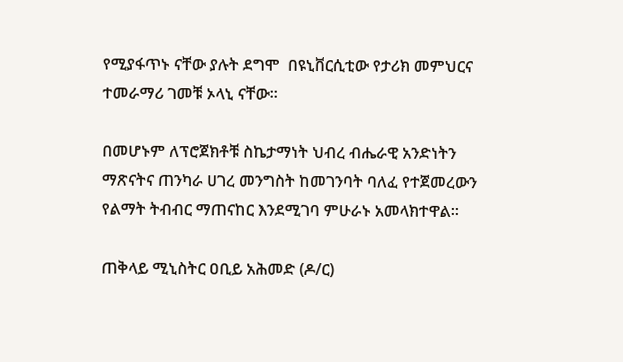የሚያፋጥኑ ናቸው ያሉት ደግሞ  በዩኒቨርሲቲው የታሪክ መምህርና ተመራማሪ ገመቹ ኦላኒ ናቸው።

በመሆኑም ለፕሮጀክቶቹ ስኬታማነት ህብረ ብሔራዊ አንድነትን ማጽናትና ጠንካራ ሀገረ መንግስት ከመገንባት ባለፈ የተጀመረውን የልማት ትብብር ማጠናከር እንደሚገባ ምሁራኑ አመላክተዋል።

ጠቅላይ ሚኒስትር ዐቢይ አሕመድ (ዶ/ር)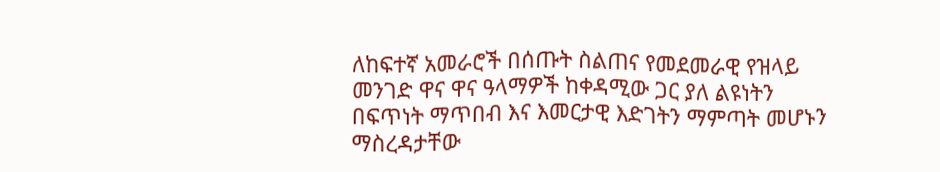ለከፍተኛ አመራሮች በሰጡት ስልጠና የመደመራዊ የዝላይ መንገድ ዋና ዋና ዓላማዎች ከቀዳሚው ጋር ያለ ልዩነትን በፍጥነት ማጥበብ እና እመርታዊ እድገትን ማምጣት መሆኑን ማስረዳታቸው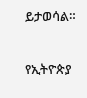ይታወሳል።

የኢትዮጵያ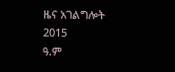ዜና አገልግሎት
2015
ዓ.ም